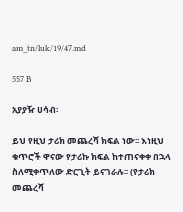am_tn/luk/19/47.md

557 B

አያያዥ ሀሳብ፡

ይህ የዚህ ታሪክ መጨረሻ ክፍል ነው፡፡ እነዚህ ቁጥሮች ዋናው የታሪኩ ክፍል ከተጠናቀቀ በኋላ ስለሚቀጥለው ድርጊት ይናገራሉ፡፡ (የታሪክ መጨረሻ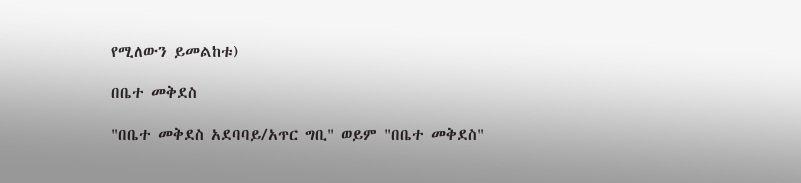የሚለውን ይመልከቱ)

በቤተ መቅደስ

"በቤተ መቅደስ አደባባይ/አጥር ግቢ" ወይም "በቤተ መቅደስ"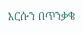እርሱን በጥንቃቄ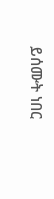ይሰሙት ነበር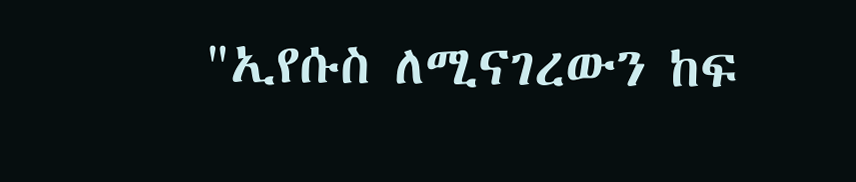"ኢየሱስ ለሚናገረውን ከፍ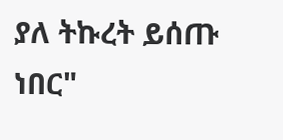ያለ ትኩረት ይሰጡ ነበር"